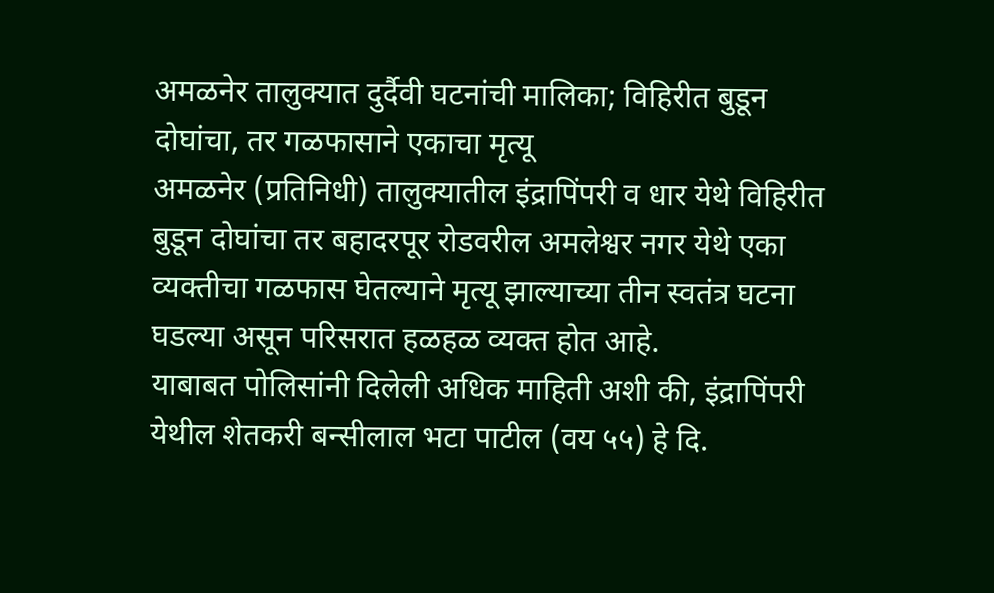अमळनेर तालुक्यात दुर्दैवी घटनांची मालिका; विहिरीत बुडून दोघांचा, तर गळफासाने एकाचा मृत्यू
अमळनेर (प्रतिनिधी) तालुक्यातील इंद्रापिंपरी व धार येथे विहिरीत बुडून दोघांचा तर बहादरपूर रोडवरील अमलेश्वर नगर येथे एका व्यक्तीचा गळफास घेतल्याने मृत्यू झाल्याच्या तीन स्वतंत्र घटना घडल्या असून परिसरात हळहळ व्यक्त होत आहे.
याबाबत पोलिसांनी दिलेली अधिक माहिती अशी की, इंद्रापिंपरी येथील शेतकरी बन्सीलाल भटा पाटील (वय ५५) हे दि.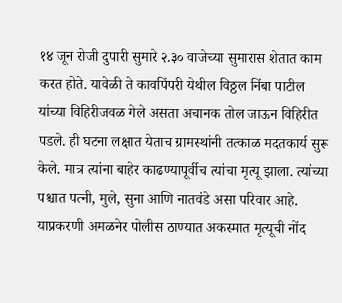१४ जून रोजी दुपारी सुमारे २.३० वाजेच्या सुमारास शेतात काम करत होते. यावेळी ते कावपिंपरी येथील विठ्ठल निंबा पाटील यांच्या विहिरीजवळ गेले असता अचानक तोल जाऊन विहिरीत पडले. ही घटना लक्षात येताच ग्रामस्थांनी तत्काळ मदतकार्य सुरू केले. मात्र त्यांना बाहेर काढण्यापूर्वीच त्यांचा मृत्यू झाला. त्यांच्या पश्चात पत्नी, मुले, सुना आणि नातवंडे असा परिवार आहे. याप्रकरणी अमळनेर पोलीस ठाण्यात अकस्मात मृत्यूची नोंद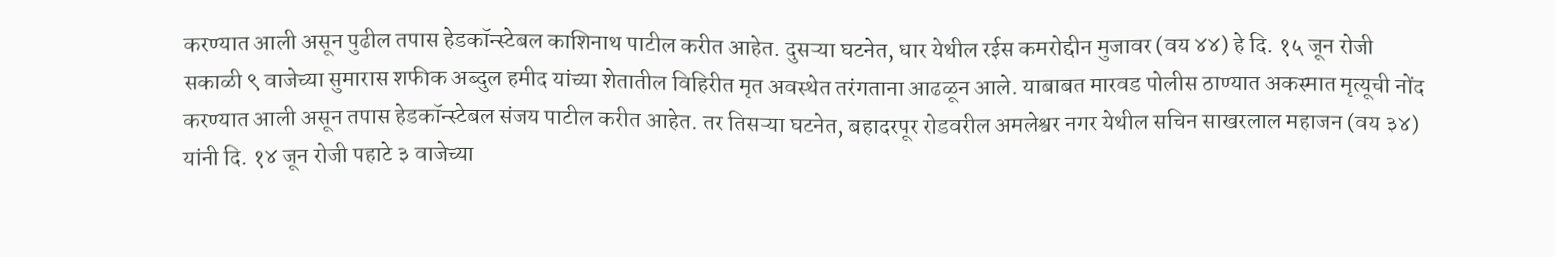करण्यात आली असून पुढील तपास हेडकॉन्स्टेबल काशिनाथ पाटील करीत आहेत. दुसऱ्या घटनेत, धार येथील रईस कमरोद्दीन मुजावर (वय ४४) हे दि. १५ जून रोजी सकाळी ९ वाजेच्या सुमारास शफीक अब्दुल हमीद यांच्या शेतातील विहिरीत मृत अवस्थेत तरंगताना आढळून आले. याबाबत मारवड पोलीस ठाण्यात अकस्मात मृत्यूची नोंद करण्यात आली असून तपास हेडकॉन्स्टेबल संजय पाटील करीत आहेत. तर तिसऱ्या घटनेत, बहादरपूर रोडवरील अमलेश्वर नगर येथील सचिन साखरलाल महाजन (वय ३४) यांनी दि. १४ जून रोजी पहाटे ३ वाजेच्या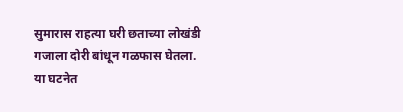सुमारास राहत्या घरी छताच्या लोखंडी गजाला दोरी बांधून गळफास घेतला. या घटनेत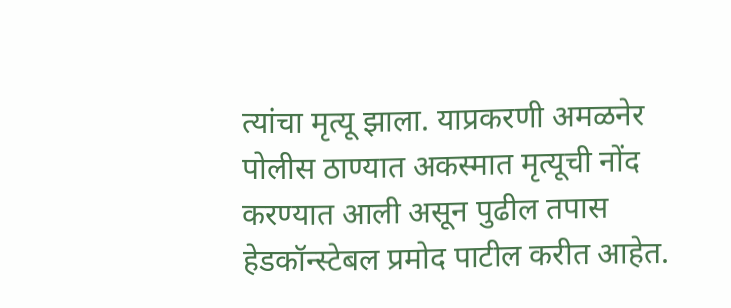त्यांचा मृत्यू झाला. याप्रकरणी अमळनेर पोलीस ठाण्यात अकस्मात मृत्यूची नोंद करण्यात आली असून पुढील तपास हेडकॉन्स्टेबल प्रमोद पाटील करीत आहेत.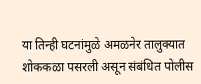या तिन्ही घटनांमुळे अमळनेर तालुक्यात शोककळा पसरली असून संबंधित पोलीस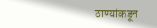ठाण्यांकडून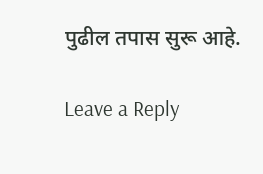पुढील तपास सुरू आहे.

Leave a Reply